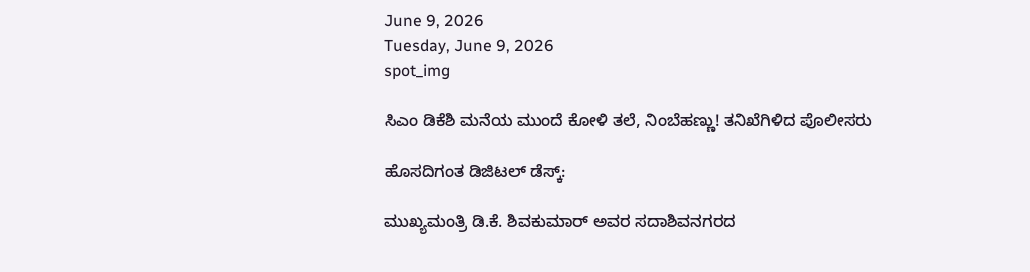June 9, 2026
Tuesday, June 9, 2026
spot_img

ಸಿಎಂ ಡಿಕೆಶಿ ಮನೆಯ ಮುಂದೆ ಕೋಳಿ ತಲೆ, ನಿಂಬೆಹಣ್ಣು! ತನಿಖೆಗಿಳಿದ ಪೊಲೀಸರು

ಹೊಸದಿಗಂತ ಡಿಜಿಟಲ್‌ ಡೆಸ್ಕ್‌:

ಮುಖ್ಯಮಂತ್ರಿ ಡಿ.ಕೆ. ಶಿವಕುಮಾರ್‌ ಅವರ ಸದಾಶಿವನಗರದ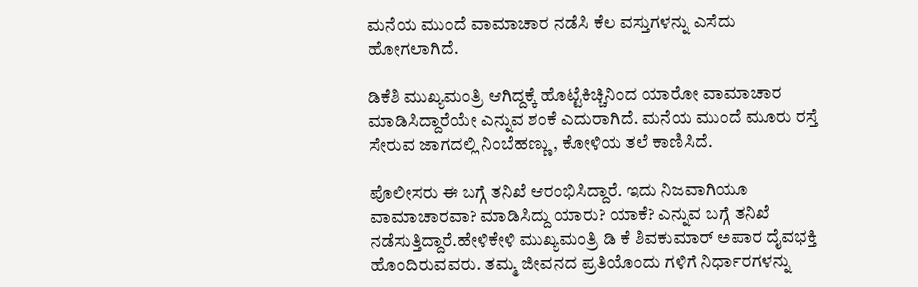ಮನೆಯ ಮುಂದೆ ವಾಮಾಚಾರ ನಡೆಸಿ ಕೆಲ ವಸ್ತುಗಳನ್ನು ಎಸೆದು ಹೋಗಲಾಗಿದೆ.

ಡಿಕೆಶಿ ಮುಖ್ಯಮಂತ್ರಿ ಆಗಿದ್ದಕ್ಕೆ ಹೊಟ್ಟೆಕಿಚ್ಚಿನಿಂದ ಯಾರೋ ವಾಮಾಚಾರ ಮಾಡಿಸಿದ್ದಾರೆಯೇ ಎನ್ನುವ ಶಂಕೆ ಎದುರಾಗಿದೆ. ಮನೆಯ ಮುಂದೆ ಮೂರು ರಸ್ತೆ ಸೇರುವ ಜಾಗದಲ್ಲಿ ನಿಂಬೆಹಣ್ಣು, ಕೋಳಿಯ ತಲೆ ಕಾಣಿಸಿದೆ.

ಪೊಲೀಸರು ಈ ಬಗ್ಗೆ ತನಿಖೆ ಆರಂಭಿಸಿದ್ದಾರೆ. ಇದು ನಿಜವಾಗಿಯೂ ವಾಮಾಚಾರವಾ? ಮಾಡಿಸಿದ್ದು ಯಾರು? ಯಾಕೆ? ಎನ್ನುವ ಬಗ್ಗೆ ತನಿಖೆ ನಡೆಸುತ್ತಿದ್ದಾರೆ.ಹೇಳಿಕೇಳಿ ಮುಖ್ಯಮಂತ್ರಿ ಡಿ ಕೆ ಶಿವಕುಮಾರ್ ಅಪಾರ ದೈವಭಕ್ತಿ ಹೊಂದಿರುವವರು. ತಮ್ಮ ಜೀವನದ ಪ್ರತಿಯೊಂದು ಗಳಿಗೆ ನಿರ್ಧಾರಗಳನ್ನು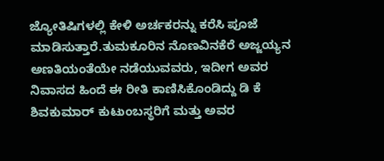ಜ್ಯೋತಿಷಿಗಳಲ್ಲಿ ಕೇಳಿ ಅರ್ಚಕರನ್ನು ಕರೆಸಿ ಪೂಜೆ ಮಾಡಿಸುತ್ತಾರೆ.ತುಮಕೂರಿನ ನೊಣವಿನಕೆರೆ ಅಜ್ಜಯ್ಯನ ಅಣತಿಯಂತೆಯೇ ನಡೆಯುವವರು, ಇದೀಗ ಅವರ ನಿವಾಸದ ಹಿಂದೆ ಈ ರೀತಿ ಕಾಣಿಸಿಕೊಂಡಿದ್ದು ಡಿ ಕೆ ಶಿವಕುಮಾರ್ ಕುಟುಂಬಸ್ಥರಿಗೆ ಮತ್ತು ಅವರ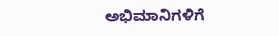ಅಭಿಮಾನಿಗಳಿಗೆ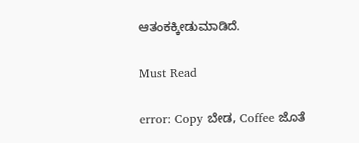ಆತಂಕಕ್ಕೀಡುಮಾಡಿದೆ.

Must Read

error: Copy ಬೇಡ, Coffee ಜೊತೆ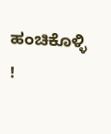ಹಂಚಿಕೊಳ್ಳಿ !